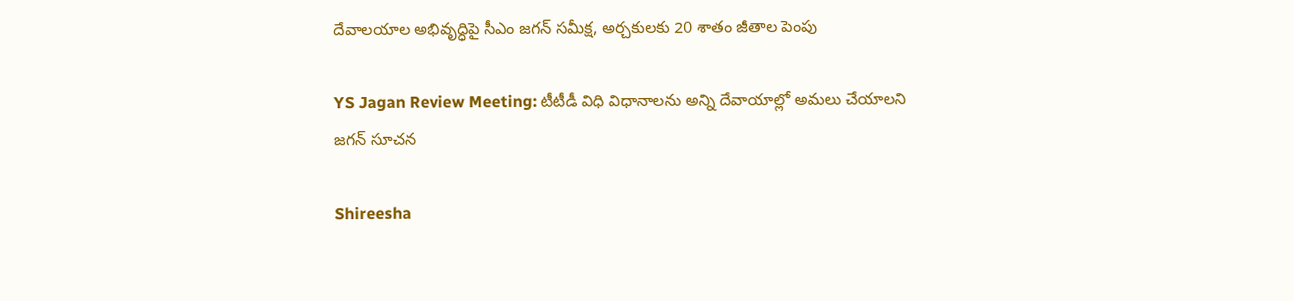దేవాలయాల అభివృద్ధిపై సీఎం జగన్ సమీక్ష, అర్చకులకు 20 శాతం జీతాల పెంపు

YS Jagan Review Meeting: టీటీడీ విధి విధానాలను అన్ని దేవాయాల్లో అమలు చేయాలని జగన్ సూచన

Shireesha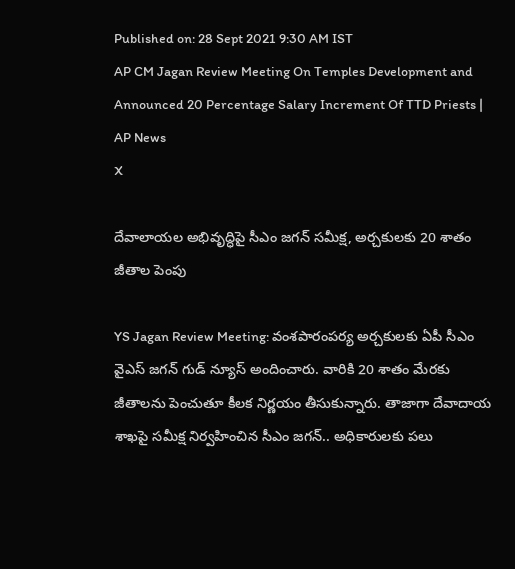Published on: 28 Sept 2021 9:30 AM IST
AP CM Jagan Review Meeting On Temples Development and Announced 20 Percentage Salary Increment Of TTD Priests | AP News
X

దేవాలాయల అభివృద్ధిపై సీఎం జగన్ సమీక్ష, అర్చకులకు 20 శాతం జీతాల పెంపు

YS Jagan Review Meeting: వంశపారంపర్య అర్చకులకు ఏపీ సీఎం వైఎస్ జగన్ గుడ్ న్యూస్ అందించారు. వారికి 20 శాతం మేరకు జీతాలను పెంచుతూ కీలక నిర్ణయం తీసుకున్నారు. తాజాగా దేవాదాయ శాఖపై సమీక్ష నిర్వహించిన సీఎం జగన్.. అధికారులకు పలు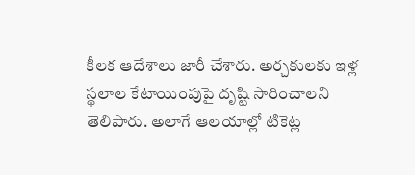కీలక ఆదేశాలు జారీ చేశారు. అర్చకులకు ఇళ్ల స్థలాల కేటాయింపుపై దృష్టి సారించాలని తెలిపారు. అలాగే ఆలయాల్లో టికెట్ల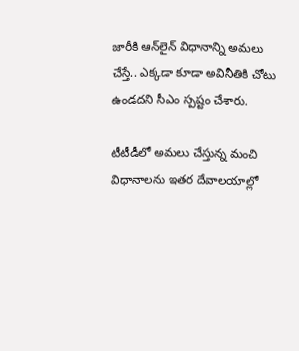జారీకి ఆన్‌లైన్‌ విధానాన్ని అమలు చేస్తే.. ఎక్కడా కూడా అవినీతికి చోటు ఉండదని సీఎం స్పష్టం చేశారు.

టీటీడీలో అమలు చేస్తున్న మంచి విధానాలను ఇతర దేవాలయాల్లో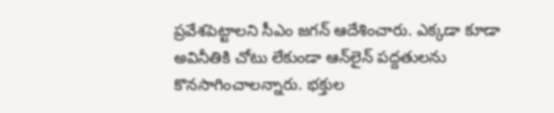ప్రవేశపెట్టాలని సీఎం జగన్‌ ఆదేశించారు. ఎక్కడా కూడా అవినీతికి చోటు లేకుండా ఆన్‌లైన్ పద్దతులను కొనసాగించాలన్నారు. భక్తుల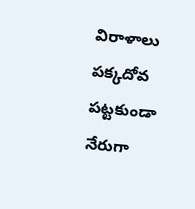విరాళాలు పక్కదోవ పట్టకుండా నేరుగా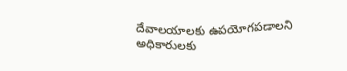దేవాలయాలకు ఉపయోగపడాలని అధికారులకు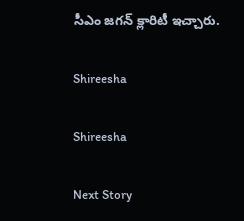సీఎం జగన్ క్లారిటీ ఇచ్చారు.

Shireesha

Shireesha

Next Story